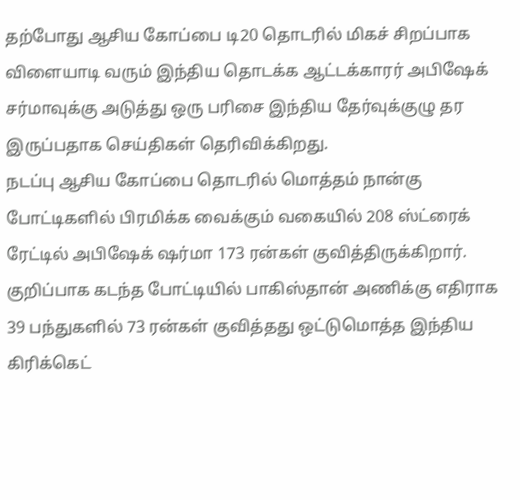தற்போது ஆசிய கோப்பை டி20 தொடரில் மிகச் சிறப்பாக விளையாடி வரும் இந்திய தொடக்க ஆட்டக்காரர் அபிஷேக் சர்மாவுக்கு அடுத்து ஒரு பரிசை இந்திய தேர்வுக்குழு தர இருப்பதாக செய்திகள் தெரிவிக்கிறது.
நடப்பு ஆசிய கோப்பை தொடரில் மொத்தம் நான்கு போட்டிகளில் பிரமிக்க வைக்கும் வகையில் 208 ஸ்ட்ரைக் ரேட்டில் அபிஷேக் ஷர்மா 173 ரன்கள் குவித்திருக்கிறார். குறிப்பாக கடந்த போட்டியில் பாகிஸ்தான் அணிக்கு எதிராக 39 பந்துகளில் 73 ரன்கள் குவித்தது ஒட்டுமொத்த இந்திய கிரிக்கெட்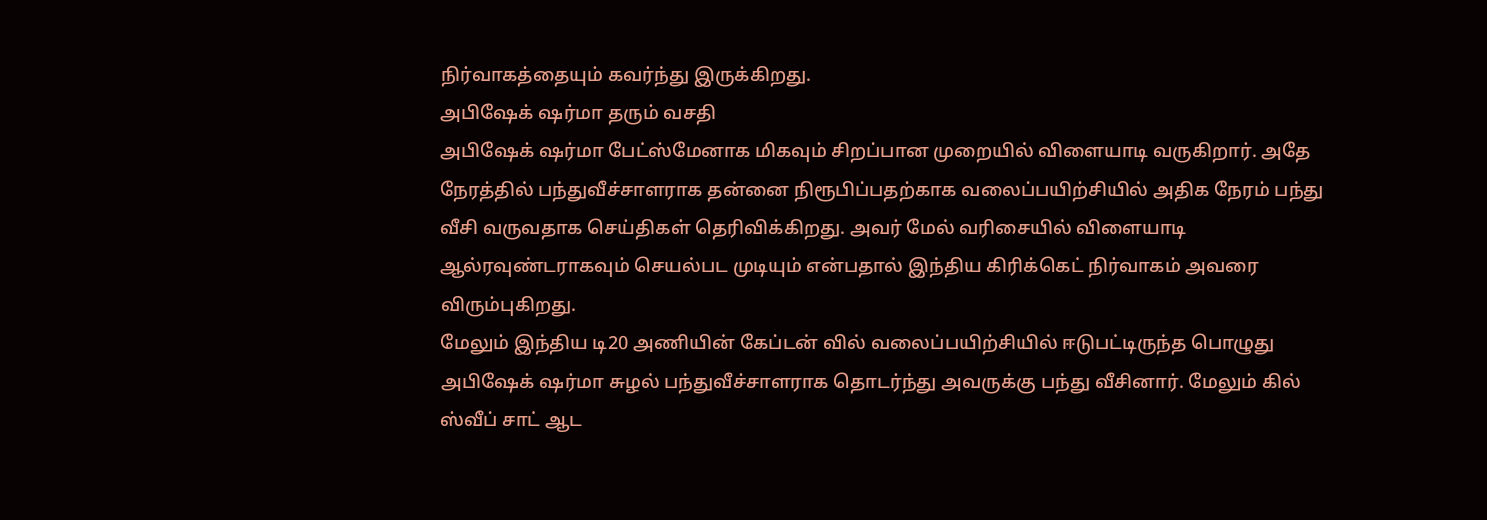நிர்வாகத்தையும் கவர்ந்து இருக்கிறது.
அபிஷேக் ஷர்மா தரும் வசதி
அபிஷேக் ஷர்மா பேட்ஸ்மேனாக மிகவும் சிறப்பான முறையில் விளையாடி வருகிறார். அதே நேரத்தில் பந்துவீச்சாளராக தன்னை நிரூபிப்பதற்காக வலைப்பயிற்சியில் அதிக நேரம் பந்து வீசி வருவதாக செய்திகள் தெரிவிக்கிறது. அவர் மேல் வரிசையில் விளையாடி ஆல்ரவுண்டராகவும் செயல்பட முடியும் என்பதால் இந்திய கிரிக்கெட் நிர்வாகம் அவரை விரும்புகிறது.
மேலும் இந்திய டி20 அணியின் கேப்டன் வில் வலைப்பயிற்சியில் ஈடுபட்டிருந்த பொழுது அபிஷேக் ஷர்மா சுழல் பந்துவீச்சாளராக தொடர்ந்து அவருக்கு பந்து வீசினார். மேலும் கில் ஸ்வீப் சாட் ஆட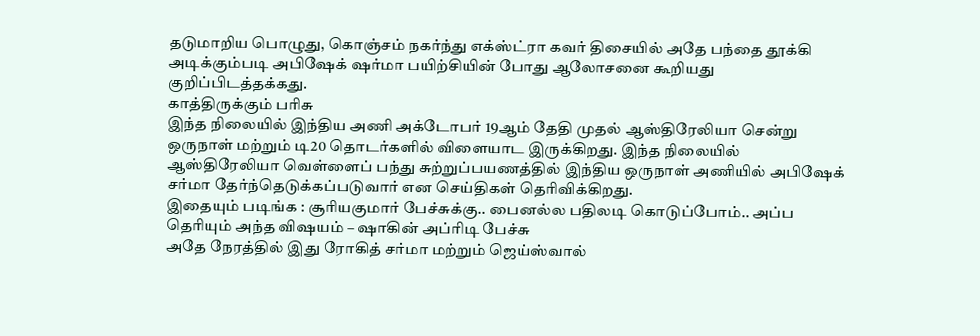தடுமாறிய பொழுது, கொஞ்சம் நகர்ந்து எக்ஸ்ட்ரா கவர் திசையில் அதே பந்தை தூக்கி அடிக்கும்படி அபிஷேக் ஷர்மா பயிற்சியின் போது ஆலோசனை கூறியது குறிப்பிடத்தக்கது.
காத்திருக்கும் பரிசு
இந்த நிலையில் இந்திய அணி அக்டோபர் 19ஆம் தேதி முதல் ஆஸ்திரேலியா சென்று ஒருநாள் மற்றும் டி20 தொடர்களில் விளையாட இருக்கிறது. இந்த நிலையில் ஆஸ்திரேலியா வெள்ளைப் பந்து சுற்றுப்பயணத்தில் இந்திய ஒருநாள் அணியில் அபிஷேக் சர்மா தேர்ந்தெடுக்கப்படுவார் என செய்திகள் தெரிவிக்கிறது.
இதையும் படிங்க : சூரியகுமார் பேச்சுக்கு.. பைனல்ல பதிலடி கொடுப்போம்.. அப்ப தெரியும் அந்த விஷயம் – ஷாகின் அப்ரிடி பேச்சு
அதே நேரத்தில் இது ரோகித் சர்மா மற்றும் ஜெய்ஸ்வால்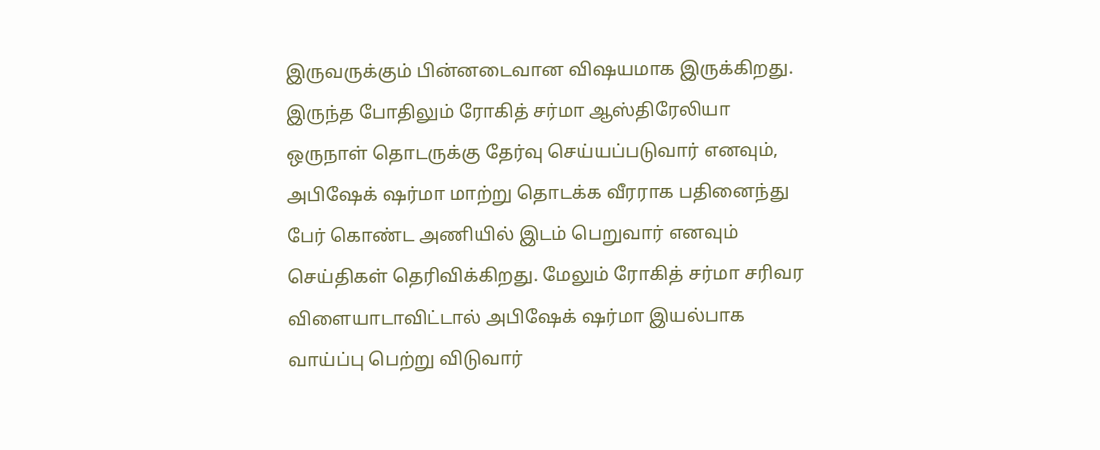இருவருக்கும் பின்னடைவான விஷயமாக இருக்கிறது. இருந்த போதிலும் ரோகித் சர்மா ஆஸ்திரேலியா ஒருநாள் தொடருக்கு தேர்வு செய்யப்படுவார் எனவும், அபிஷேக் ஷர்மா மாற்று தொடக்க வீரராக பதினைந்து பேர் கொண்ட அணியில் இடம் பெறுவார் எனவும் செய்திகள் தெரிவிக்கிறது. மேலும் ரோகித் சர்மா சரிவர விளையாடாவிட்டால் அபிஷேக் ஷர்மா இயல்பாக வாய்ப்பு பெற்று விடுவார்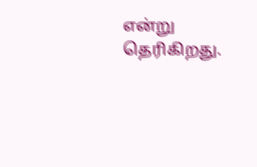என்று தெரிகிறது.